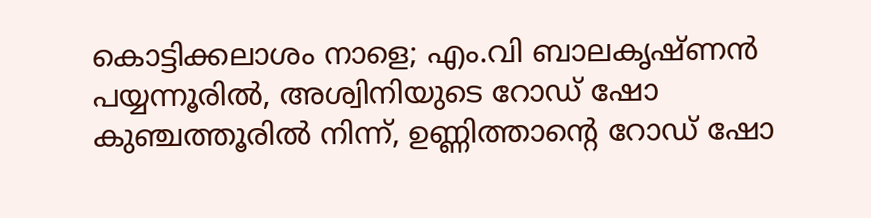കൊട്ടിക്കലാശം നാളെ; എം.വി ബാലകൃഷ്ണന്‍ പയ്യന്നൂരില്‍, അശ്വിനിയുടെ റോഡ് ഷോ കുഞ്ചത്തൂരില്‍ നിന്ന്, ഉണ്ണിത്താന്റെ റോഡ് ഷോ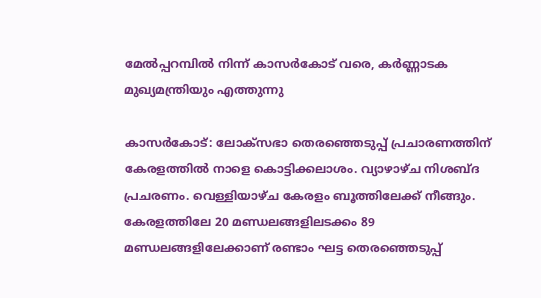മേല്‍പ്പറമ്പില്‍ നിന്ന് കാസര്‍കോട് വരെ, കര്‍ണ്ണാടക മുഖ്യമന്ത്രിയും എത്തുന്നു

കാസര്‍കോട്: ലോക്‌സഭാ തെരഞ്ഞെടുപ്പ് പ്രചാരണത്തിന് കേരളത്തില്‍ നാളെ കൊട്ടിക്കലാശം. വ്യാഴാഴ്ച നിശബ്ദ പ്രചരണം. വെള്ളിയാഴ്ച കേരളം ബൂത്തിലേക്ക് നീങ്ങും. കേരളത്തിലേ 20 മണ്ഡലങ്ങളിലടക്കം 89 മണ്ഡലങ്ങളിലേക്കാണ് രണ്ടാം ഘട്ട തെരഞ്ഞെടുപ്പ്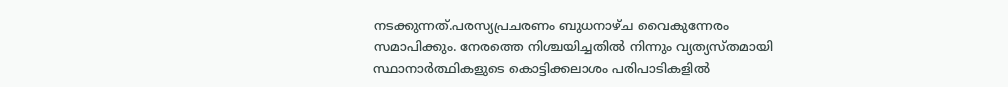നടക്കുന്നത്.പരസ്യപ്രചരണം ബുധനാഴ്ച വൈകുന്നേരം സമാപിക്കും. നേരത്തെ നിശ്ചയിച്ചതില്‍ നിന്നും വ്യത്യസ്തമായി സ്ഥാനാര്‍ത്ഥികളുടെ കൊട്ടിക്കലാശം പരിപാടികളില്‍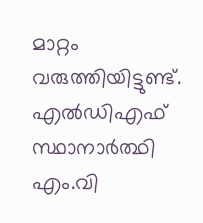മാറ്റം വരുത്തിയിട്ടുണ്ട്. എല്‍ഡിഎഫ് സ്ഥാനാര്‍ത്ഥി എം.വി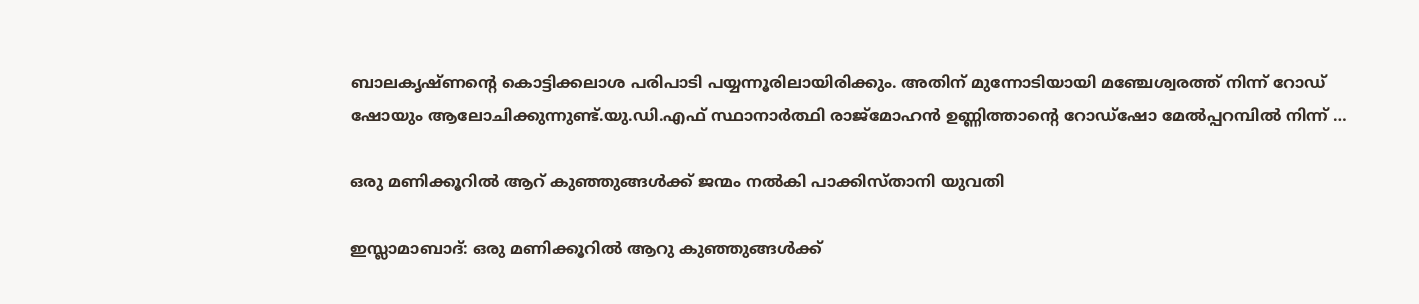ബാലകൃഷ്ണന്റെ കൊട്ടിക്കലാശ പരിപാടി പയ്യന്നൂരിലായിരിക്കും. അതിന് മുന്നോടിയായി മഞ്ചേശ്വരത്ത് നിന്ന് റോഡ് ഷോയും ആലോചിക്കുന്നുണ്ട്.യു.ഡി.എഫ് സ്ഥാനാര്‍ത്ഥി രാജ്‌മോഹന്‍ ഉണ്ണിത്താന്റെ റോഡ്‌ഷോ മേല്‍പ്പറമ്പില്‍ നിന്ന് …

ഒരു മണിക്കൂറില്‍ ആറ് കുഞ്ഞുങ്ങള്‍ക്ക് ജന്മം നല്‍കി പാക്കിസ്താനി യുവതി

ഇസ്ലാമാബാദ്: ഒരു മണിക്കൂറില്‍ ആറു കുഞ്ഞുങ്ങള്‍ക്ക്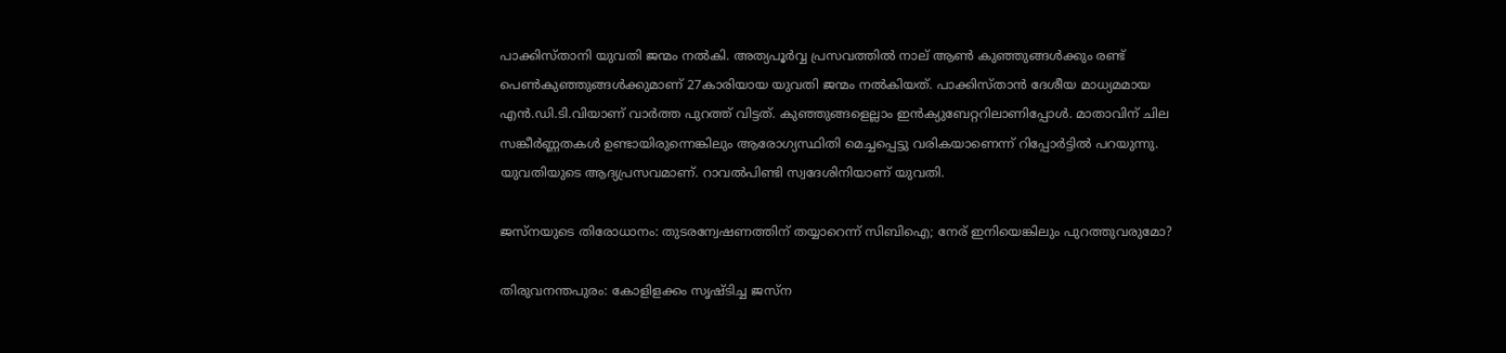പാക്കിസ്താനി യുവതി ജന്മം നല്‍കി. അത്യപൂര്‍വ്വ പ്രസവത്തില്‍ നാല് ആണ്‍ കുഞ്ഞുങ്ങള്‍ക്കും രണ്ട് പെണ്‍കുഞ്ഞുങ്ങള്‍ക്കുമാണ് 27കാരിയായ യുവതി ജന്മം നല്‍കിയത്. പാക്കിസ്താന്‍ ദേശീയ മാധ്യമമായ എന്‍.ഡി.ടി.വിയാണ് വാര്‍ത്ത പുറത്ത് വിട്ടത്. കുഞ്ഞുങ്ങളെല്ലാം ഇന്‍ക്യുബേറ്ററിലാണിപ്പോള്‍. മാതാവിന് ചില സങ്കീര്‍ണ്ണതകള്‍ ഉണ്ടായിരുന്നെങ്കിലും ആരോഗ്യസ്ഥിതി മെച്ചപ്പെട്ടു വരികയാണെന്ന് റിപ്പോര്‍ട്ടില്‍ പറയുന്നു. യുവതിയുടെ ആദ്യപ്രസവമാണ്. റാവല്‍പിണ്ടി സ്വദേശിനിയാണ് യുവതി.

ജസ്‌നയുടെ തിരോധാനം: തുടരന്വേഷണത്തിന് തയ്യാറെന്ന് സിബിഐ; നേര് ഇനിയെങ്കിലും പുറത്തുവരുമോ?

തിരുവനന്തപുരം: കോളിളക്കം സൃഷ്ടിച്ച ജസ്‌ന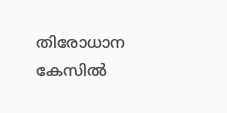തിരോധാന കേസില്‍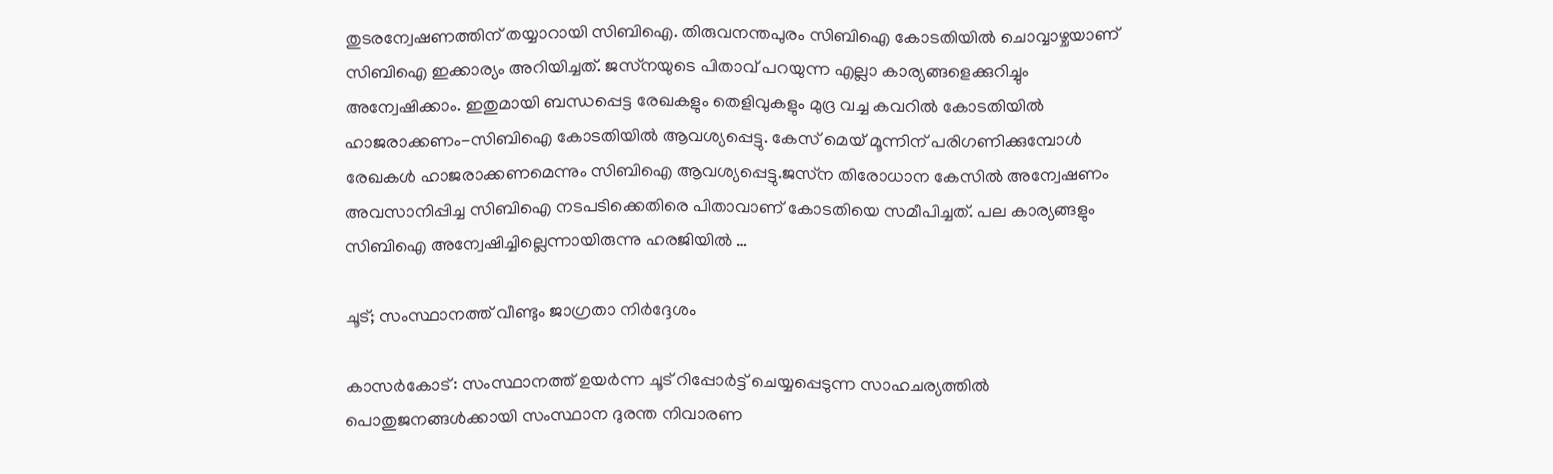തുടരന്വേഷണത്തിന് തയ്യാറായി സിബിഐ. തിരുവനന്തപുരം സിബിഐ കോടതിയില്‍ ചൊവ്വാഴ്ചയാണ് സിബിഐ ഇക്കാര്യം അറിയിച്ചത്. ജസ്‌നയുടെ പിതാവ് പറയുന്ന എല്ലാ കാര്യങ്ങളെക്കുറിച്ചും അന്വേഷിക്കാം. ഇതുമായി ബന്ധപ്പെട്ട രേഖകളും തെളിവുകളും മുദ്ര വച്ച കവറില്‍ കോടതിയില്‍ ഹാജരാക്കണം-സിബിഐ കോടതിയില്‍ ആവശ്യപ്പെട്ടു. കേസ് മെയ് മൂന്നിന് പരിഗണിക്കുമ്പോള്‍ രേഖകള്‍ ഹാജരാക്കണമെന്നും സിബിഐ ആവശ്യപ്പെട്ടു.ജസ്‌ന തിരോധാന കേസില്‍ അന്വേഷണം അവസാനിപ്പിച്ച സിബിഐ നടപടിക്കെതിരെ പിതാവാണ് കോടതിയെ സമീപിച്ചത്. പല കാര്യങ്ങളും സിബിഐ അന്വേഷിച്ചില്ലെന്നായിരുന്നു ഹരജിയില്‍ …

ചൂട്; സംസ്ഥാനത്ത് വീണ്ടും ജാഗ്രതാ നിര്‍ദ്ദേശം

കാസര്‍കോട്: സംസ്ഥാനത്ത് ഉയര്‍ന്ന ചൂട് റിപ്പോര്‍ട്ട് ചെയ്യപ്പെടുന്ന സാഹചര്യത്തില്‍ പൊതുജനങ്ങള്‍ക്കായി സംസ്ഥാന ദുരന്ത നിവാരണ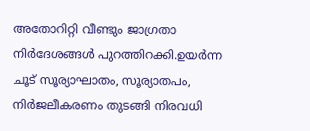അതോറിറ്റി വീണ്ടും ജാഗ്രതാ നിര്‍ദേശങ്ങള്‍ പുറത്തിറക്കി.ഉയര്‍ന്ന ചൂട് സൂര്യാഘാതം, സൂര്യാതപം, നിര്‍ജലീകരണം തുടങ്ങി നിരവധി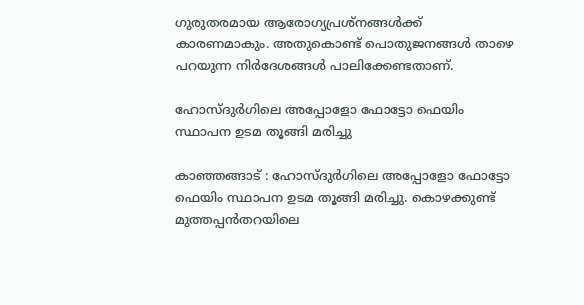ഗുരുതരമായ ആരോഗ്യപ്രശ്‌നങ്ങള്‍ക്ക് കാരണമാകും. അതുകൊണ്ട് പൊതുജനങ്ങള്‍ താഴെ പറയുന്ന നിര്‍ദേശങ്ങള്‍ പാലിക്കേണ്ടതാണ്.

ഹോസ്ദുര്‍ഗിലെ അപ്പോളോ ഫോട്ടോ ഫെയിം സ്ഥാപന ഉടമ തൂങ്ങി മരിച്ചു

കാഞ്ഞങ്ങാട് : ഹോസ്ദുര്‍ഗിലെ അപ്പോളോ ഫോട്ടോ ഫെയിം സ്ഥാപന ഉടമ തൂങ്ങി മരിച്ചു. കൊഴക്കുണ്ട് മുത്തപ്പന്‍തറയിലെ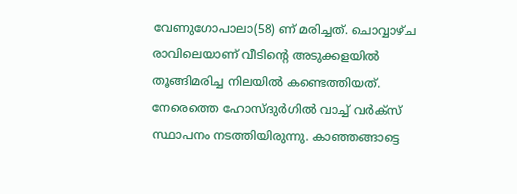വേണുഗോപാലാ(58) ണ് മരിച്ചത്. ചൊവ്വാഴ്ച രാവിലെയാണ് വീടിന്റെ അടുക്കളയില്‍ തൂങ്ങിമരിച്ച നിലയില്‍ കണ്ടെത്തിയത്. നേരെത്തെ ഹോസ്ദുര്‍ഗില്‍ വാച്ച് വര്‍ക്‌സ് സ്ഥാപനം നടത്തിയിരുന്നു. കാഞ്ഞങ്ങാട്ടെ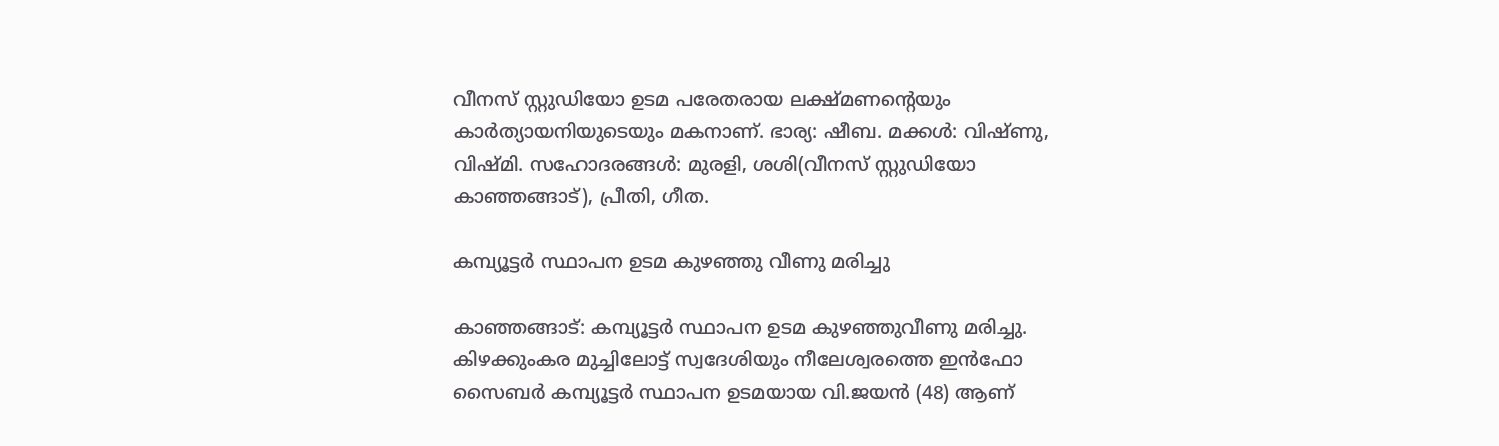വീനസ് സ്റ്റുഡിയോ ഉടമ പരേതരായ ലക്ഷ്മണന്റെയും കാര്‍ത്യായനിയുടെയും മകനാണ്. ഭാര്യ: ഷീബ. മക്കള്‍: വിഷ്ണു, വിഷ്മി. സഹോദരങ്ങള്‍: മുരളി, ശശി(വീനസ് സ്റ്റുഡിയോ കാഞ്ഞങ്ങാട്), പ്രീതി, ഗീത.

കമ്പ്യൂട്ടര്‍ സ്ഥാപന ഉടമ കുഴഞ്ഞു വീണു മരിച്ചു

കാഞ്ഞങ്ങാട്: കമ്പ്യൂട്ടര്‍ സ്ഥാപന ഉടമ കുഴഞ്ഞുവീണു മരിച്ചു. കിഴക്കുംകര മുച്ചിലോട്ട് സ്വദേശിയും നീലേശ്വരത്തെ ഇന്‍ഫോ സൈബര്‍ കമ്പ്യൂട്ടര്‍ സ്ഥാപന ഉടമയായ വി.ജയന്‍ (48) ആണ്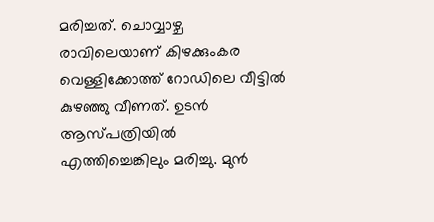മരിച്ചത്. ചൊവ്വാഴ്ച രാവിലെയാണ് കിഴക്കുംകര വെള്ളിക്കോത്ത് റോഡിലെ വീട്ടില്‍ കുഴഞ്ഞു വീണത്. ഉടന്‍ ആസ്പത്രിയില്‍ എത്തിച്ചെങ്കിലും മരിച്ചു. മുന്‍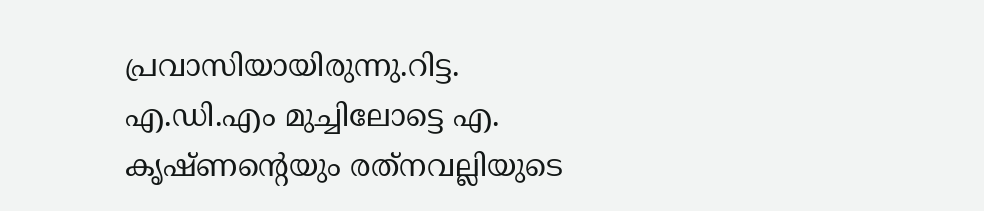പ്രവാസിയായിരുന്നു.റിട്ട. എ.ഡി.എം മുച്ചിലോട്ടെ എ. കൃഷ്ണന്റെയും രത്‌നവല്ലിയുടെ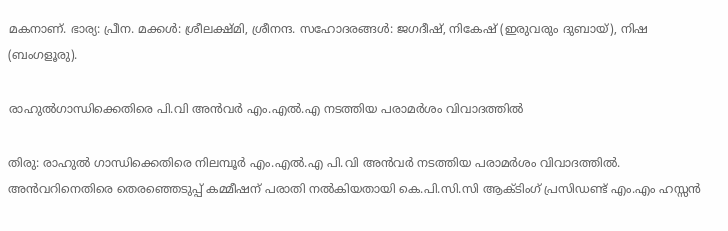മകനാണ്. ഭാര്യ: പ്രീന. മക്കള്‍: ശ്രീലക്ഷ്മി, ശ്രീനന്ദ. സഹോദരങ്ങള്‍: ജഗദീഷ്, നികേഷ് (ഇരുവരും ദുബായ്), നിഷ (ബംഗളൂരു).

രാഹുല്‍ഗാന്ധിക്കെതിരെ പി.വി അന്‍വര്‍ എം.എല്‍.എ നടത്തിയ പരാമര്‍ശം വിവാദത്തില്‍

തിരു: രാഹുല്‍ ഗാന്ധിക്കെതിരെ നിലമ്പൂര്‍ എം.എല്‍.എ പി.വി അന്‍വര്‍ നടത്തിയ പരാമര്‍ശം വിവാദത്തില്‍. അന്‍വറിനെതിരെ തെരഞ്ഞെടുപ്പ് കമ്മീഷന് പരാതി നല്‍കിയതായി കെ.പി.സി.സി ആക്ടിംഗ് പ്രസിഡണ്ട് എം.എം ഹസ്സന്‍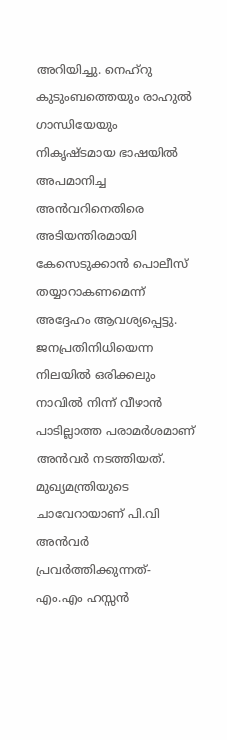അറിയിച്ചു. നെഹ്‌റു കുടുംബത്തെയും രാഹുല്‍ ഗാന്ധിയേയും നികൃഷ്ടമായ ഭാഷയില്‍ അപമാനിച്ച അന്‍വറിനെതിരെ അടിയന്തിരമായി കേസെടുക്കാന്‍ പൊലീസ് തയ്യാറാകണമെന്ന് അദ്ദേഹം ആവശ്യപ്പെട്ടു. ജനപ്രതിനിധിയെന്ന നിലയില്‍ ഒരിക്കലും നാവില്‍ നിന്ന് വീഴാന്‍ പാടില്ലാത്ത പരാമര്‍ശമാണ് അന്‍വര്‍ നടത്തിയത്. മുഖ്യമന്ത്രിയുടെ ചാവേറായാണ് പി.വി അന്‍വര്‍ പ്രവര്‍ത്തിക്കുന്നത്- എം.എം ഹസ്സന്‍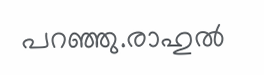പറഞ്ഞു.രാഹുല്‍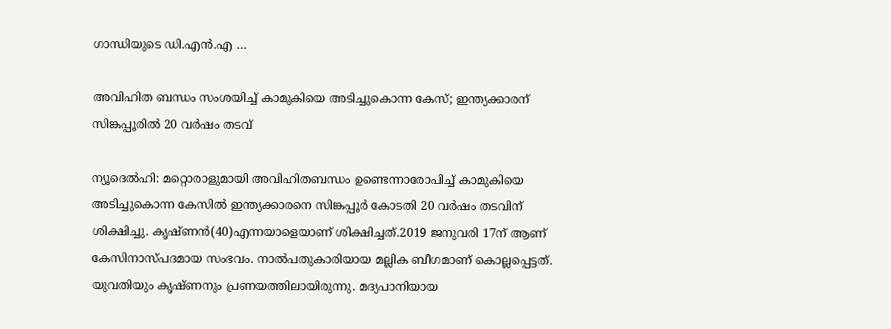ഗാന്ധിയുടെ ഡി.എന്‍.എ …

അവിഹിത ബന്ധം സംശയിച്ച് കാമുകിയെ അടിച്ചുകൊന്ന കേസ്; ഇന്ത്യക്കാരന് സിങ്കപ്പൂരില്‍ 20 വര്‍ഷം തടവ്

ന്യൂദെല്‍ഹി: മറ്റൊരാളുമായി അവിഹിതബന്ധം ഉണ്ടെന്നാരോപിച്ച് കാമുകിയെ അടിച്ചുകൊന്ന കേസില്‍ ഇന്ത്യക്കാരനെ സിങ്കപ്പൂര്‍ കോടതി 20 വര്‍ഷം തടവിന് ശിക്ഷിച്ചു. കൃഷ്ണന്‍(40)എന്നയാളെയാണ് ശിക്ഷിച്ചത്.2019 ജനുവരി 17ന് ആണ് കേസിനാസ്പദമായ സംഭവം. നാല്‍പതുകാരിയായ മല്ലിക ബീഗമാണ് കൊല്ലപ്പെട്ടത്. യുവതിയും കൃഷ്ണനും പ്രണയത്തിലായിരുന്നു. മദ്യപാനിയായ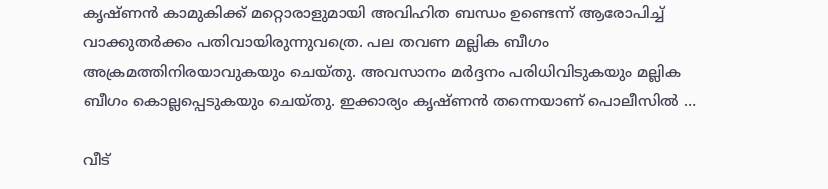കൃഷ്ണന്‍ കാമുകിക്ക് മറ്റൊരാളുമായി അവിഹിത ബന്ധം ഉണ്ടെന്ന് ആരോപിച്ച് വാക്കുതര്‍ക്കം പതിവായിരുന്നുവത്രെ. പല തവണ മല്ലിക ബീഗം അക്രമത്തിനിരയാവുകയും ചെയ്തു. അവസാനം മര്‍ദ്ദനം പരിധിവിടുകയും മല്ലിക ബീഗം കൊല്ലപ്പെടുകയും ചെയ്തു. ഇക്കാര്യം കൃഷ്ണന്‍ തന്നെയാണ് പൊലീസില്‍ …

വീട്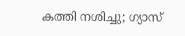കത്തി നശിച്ചു; ഗ്യാസ്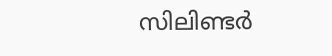സിലിണ്ടര്‍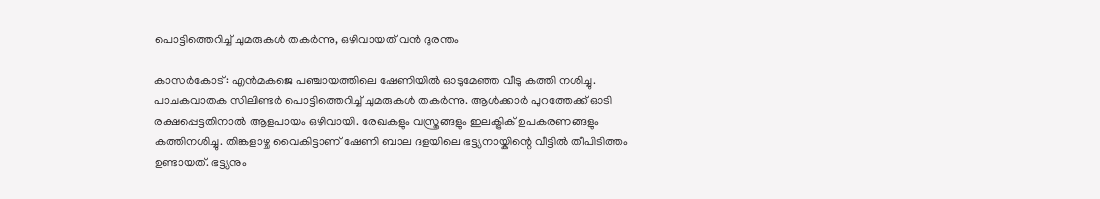പൊട്ടിത്തെറിച്ച് ചുമരുകള്‍ തകര്‍ന്നു, ഒഴിവായത് വന്‍ ദുരന്തം

കാസര്‍കോട്: എന്‍മകജെ പഞ്ചായത്തിലെ ഷേണിയില്‍ ഓടുമേഞ്ഞ വീടു കത്തി നശിച്ചു. പാചകവാതക സിലിണ്ടര്‍ പൊട്ടിത്തെറിച്ച് ചുമരുകള്‍ തകര്‍ന്നു. ആള്‍ക്കാര്‍ പുറത്തേക്ക് ഓടി രക്ഷപ്പെട്ടതിനാല്‍ ആളപായം ഒഴിവായി. രേഖകളും വസ്ത്രങ്ങളും ഇലക്ട്രിക് ഉപകരണങ്ങളും കത്തിനശിച്ചു. തിങ്കളാഴ്ച വൈകിട്ടാണ് ഷേണി ബാല ദളയിലെ ഭട്ട്യനായ്കിന്റെ വീട്ടില്‍ തീപിടിത്തം ഉണ്ടായത്. ഭട്ട്യനും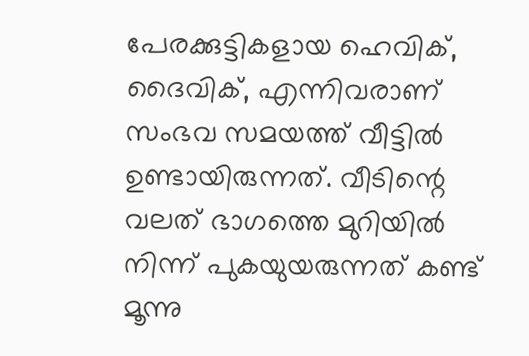പേരക്കുട്ടികളായ ഹെവിക്, ദൈവിക്, എന്നിവരാണ് സംഭവ സമയത്ത് വീട്ടില്‍ ഉണ്ടായിരുന്നത്. വീടിന്റെ വലത് ഭാഗത്തെ മുറിയില്‍ നിന്ന് പുകയുയരുന്നത് കണ്ട് മൂന്നു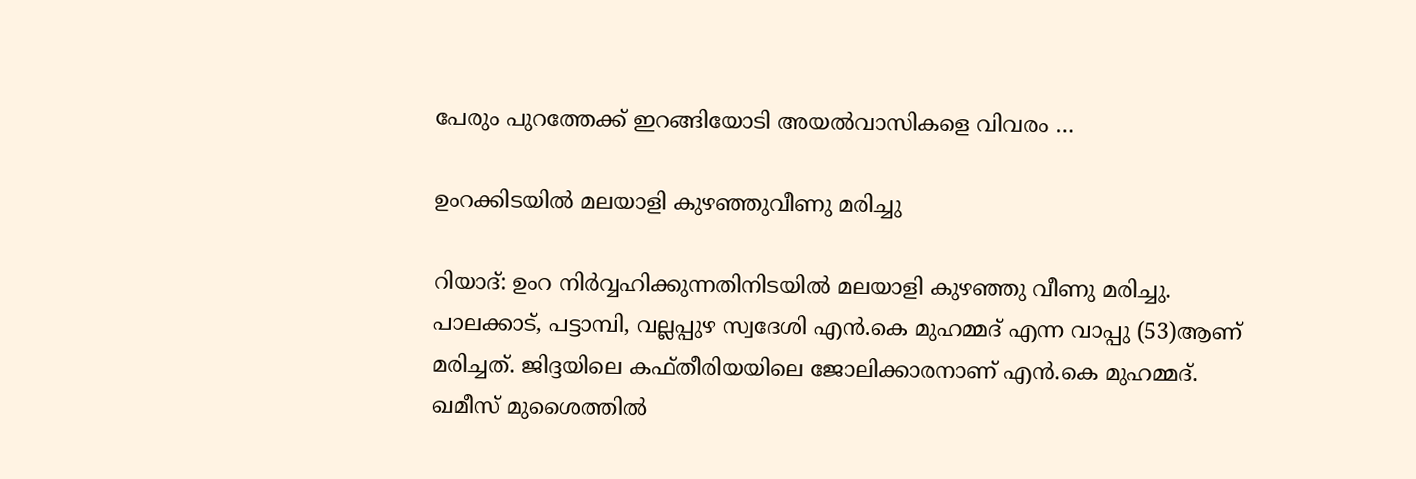പേരും പുറത്തേക്ക് ഇറങ്ങിയോടി അയല്‍വാസികളെ വിവരം …

ഉംറക്കിടയില്‍ മലയാളി കുഴഞ്ഞുവീണു മരിച്ചു

റിയാദ്: ഉംറ നിര്‍വ്വഹിക്കുന്നതിനിടയില്‍ മലയാളി കുഴഞ്ഞു വീണു മരിച്ചു. പാലക്കാട്, പട്ടാമ്പി, വല്ലപ്പുഴ സ്വദേശി എന്‍.കെ മുഹമ്മദ് എന്ന വാപ്പു (53)ആണ് മരിച്ചത്. ജിദ്ദയിലെ കഫ്തീരിയയിലെ ജോലിക്കാരനാണ് എന്‍.കെ മുഹമ്മദ്. ഖമീസ് മുശൈത്തില്‍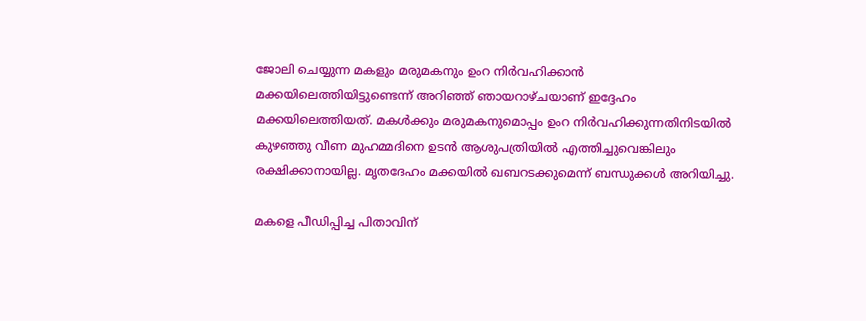ജോലി ചെയ്യുന്ന മകളും മരുമകനും ഉംറ നിര്‍വഹിക്കാന്‍ മക്കയിലെത്തിയിട്ടുണ്ടെന്ന് അറിഞ്ഞ് ഞായറാഴ്ചയാണ് ഇദ്ദേഹം മക്കയിലെത്തിയത്. മകള്‍ക്കും മരുമകനുമൊപ്പം ഉംറ നിര്‍വഹിക്കുന്നതിനിടയില്‍ കുഴഞ്ഞു വീണ മുഹമ്മദിനെ ഉടന്‍ ആശുപത്രിയില്‍ എത്തിച്ചുവെങ്കിലും രക്ഷിക്കാനായില്ല. മൃതദേഹം മക്കയില്‍ ഖബറടക്കുമെന്ന് ബന്ധുക്കള്‍ അറിയിച്ചു.

മകളെ പീഡിപ്പിച്ച പിതാവിന്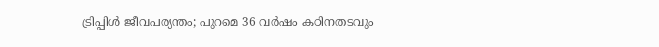ട്രിപ്പിള്‍ ജീവപര്യന്തം; പുറമെ 36 വര്‍ഷം കഠിനതടവും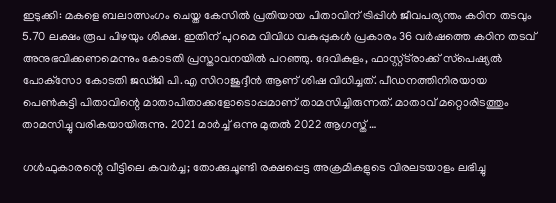ഇടുക്കി: മകളെ ബലാത്സംഗം ചെയ്ത കേസില്‍ പ്രതിയായ പിതാവിന് ട്രിപ്പിള്‍ ജീവപര്യന്തം കഠിന തടവും 5.70 ലക്ഷം രൂപ പിഴയും ശിക്ഷ. ഇതിന് പുറമെ വിവിധ വകുപ്പുകള്‍ പ്രകാരം 36 വര്‍ഷത്തെ കഠിന തടവ് അനുഭവിക്കണമെന്നും കോടതി പ്രസ്താവനയില്‍ പറഞ്ഞു. ദേവികുളം, ഫാസ്റ്റ്ട്‌രാക്ക് സ്‌പെഷ്യല്‍ പോക്‌സോ കോടതി ജഡ്ജി പി.എ സിറാജുദ്ദീന്‍ ആണ് ശിഷ വിധിച്ചത്. പീഡനത്തിനിരയായ പെണ്‍കുട്ടി പിതാവിന്റെ മാതാപിതാക്കളോടൊപ്പമാണ് താമസിച്ചിരുന്നത്. മാതാവ് മറ്റൊരിടത്തും താമസിച്ചു വരികയായിരുന്നു. 2021 മാര്‍ച്ച് ഒന്നു മുതല്‍ 2022 ആഗസ്ത് …

ഗൾഫുകാരന്റെ വീട്ടിലെ കവർച്ച; തോക്കുചൂണ്ടി രക്ഷപ്പെട്ട അക്രമികളുടെ വിരലടയാളം ലഭിച്ചു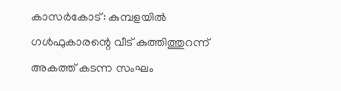കാസര്‍കോട്: കുമ്പളയില്‍ ഗള്‍ഫുകാരന്റെ വീട് കുത്തിത്തുറന്ന് അകത്ത് കടന്ന സംഘം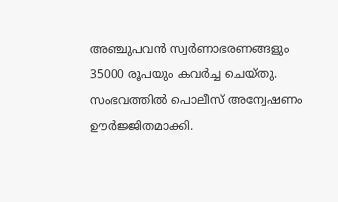അഞ്ചുപവന്‍ സ്വര്‍ണാഭരണങ്ങളും 35000 രൂപയും കവര്‍ച്ച ചെയ്തു. സംഭവത്തില്‍ പൊലീസ് അന്വേഷണം ഊര്‍ജ്ജിതമാക്കി.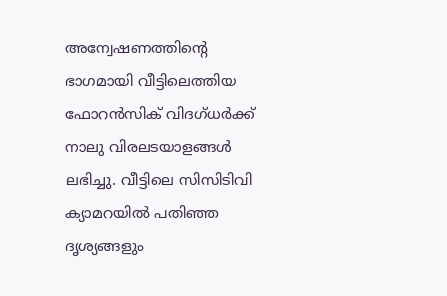അന്വേഷണത്തിന്റെ ഭാഗമായി വീട്ടിലെത്തിയ ഫോറന്‍സിക് വിദഗ്ധര്‍ക്ക് നാലു വിരലടയാളങ്ങള്‍ ലഭിച്ചു. വീട്ടിലെ സിസിടിവി ക്യാമറയില്‍ പതിഞ്ഞ ദൃശ്യങ്ങളും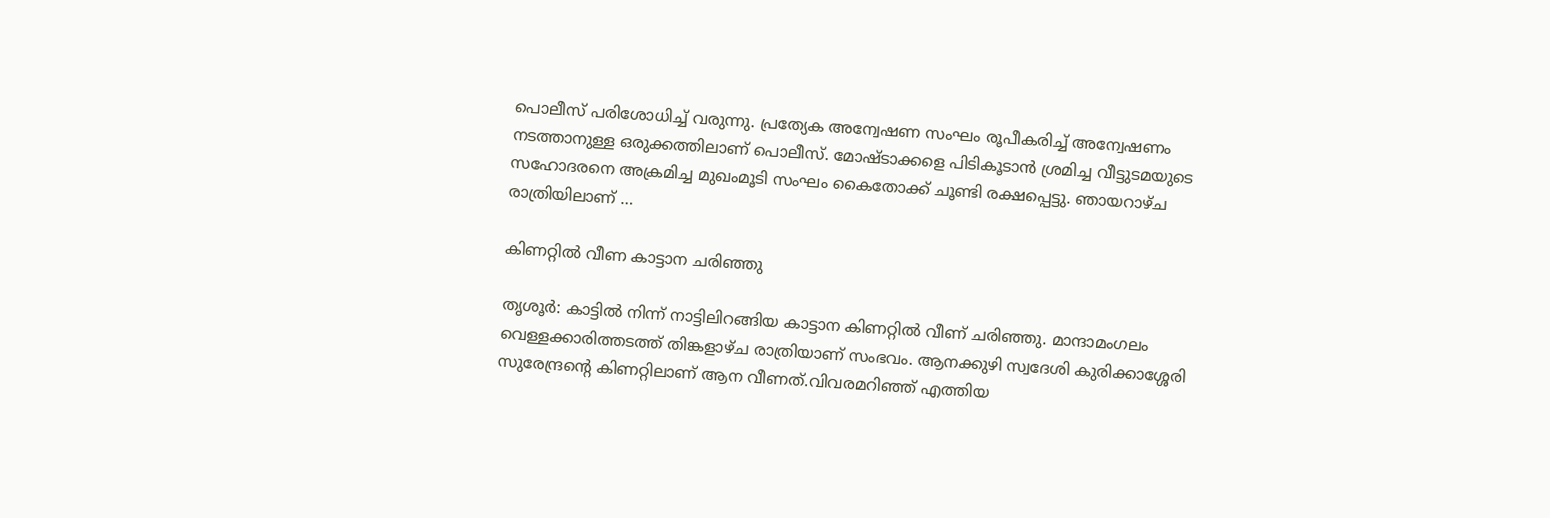പൊലീസ് പരിശോധിച്ച് വരുന്നു. പ്രത്യേക അന്വേഷണ സംഘം രൂപീകരിച്ച് അന്വേഷണം നടത്താനുള്ള ഒരുക്കത്തിലാണ് പൊലീസ്. മോഷ്ടാക്കളെ പിടികൂടാന്‍ ശ്രമിച്ച വീട്ടുടമയുടെ സഹോദരനെ അക്രമിച്ച മുഖംമൂടി സംഘം കൈതോക്ക് ചൂണ്ടി രക്ഷപ്പെട്ടു. ഞായറാഴ്ച രാത്രിയിലാണ് …

കിണറ്റില്‍ വീണ കാട്ടാന ചരിഞ്ഞു

തൃശൂര്‍: കാട്ടില്‍ നിന്ന് നാട്ടിലിറങ്ങിയ കാട്ടാന കിണറ്റില്‍ വീണ് ചരിഞ്ഞു. മാന്ദാമംഗലം വെള്ളക്കാരിത്തടത്ത് തിങ്കളാഴ്ച രാത്രിയാണ് സംഭവം. ആനക്കുഴി സ്വദേശി കുരിക്കാശ്ശേരി സുരേന്ദ്രന്റെ കിണറ്റിലാണ് ആന വീണത്.വിവരമറിഞ്ഞ് എത്തിയ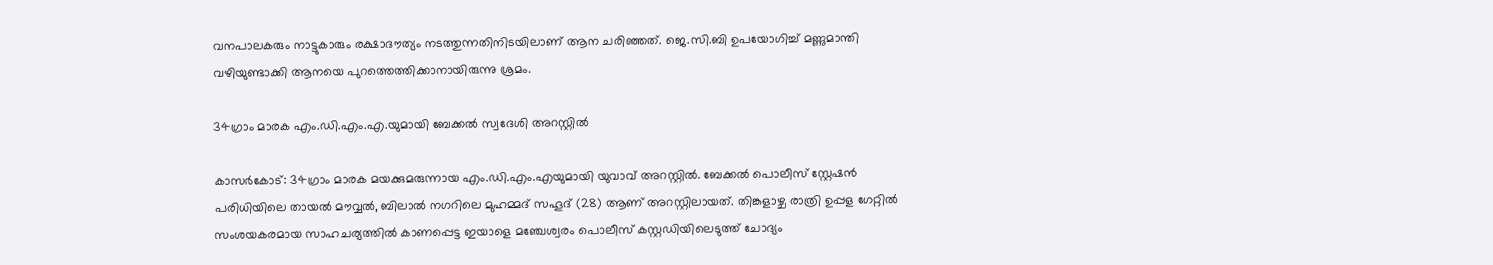വനപാലകരും നാട്ടുകാരും രക്ഷാദൗത്യം നടത്തുന്നതിനിടയിലാണ് ആന ചരിഞ്ഞത്. ജെ.സി.ബി ഉപയോഗിച്ച് മണ്ണുമാന്തി വഴിയുണ്ടാക്കി ആനയെ പുറത്തെത്തിക്കാനായിരുന്നു ശ്രമം.

34ഗ്രാം മാരക എം.ഡി.എം.എ.യുമായി ബേക്കല്‍ സ്വദേശി അറസ്റ്റില്‍

കാസര്‍കോട്: 34ഗ്രാം മാരക മയക്കുമരുന്നായ എം.ഡി.എം.എയുമായി യുവാവ് അറസ്റ്റില്‍. ബേക്കല്‍ പൊലീസ് സ്റ്റേഷന്‍ പരിധിയിലെ തായല്‍ മൗവ്വല്‍, ബിലാല്‍ നഗറിലെ മുഹമ്മദ് സഹൂദ് (28) ആണ് അറസ്റ്റിലായത്. തിങ്കളാഴ്ച രാത്രി ഉപ്പള ഗേറ്റില്‍ സംശയകരമായ സാഹചര്യത്തില്‍ കാണപ്പെട്ട ഇയാളെ മഞ്ചേശ്വരം പൊലീസ് കസ്റ്റഡിയിലെടുത്ത് ചോദ്യം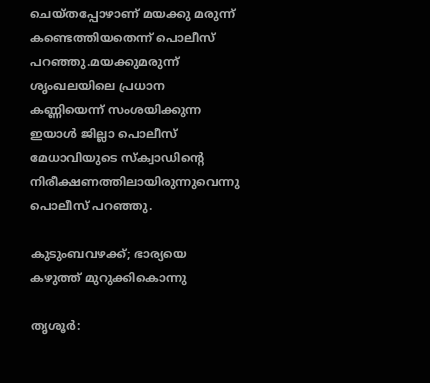ചെയ്തപ്പോഴാണ് മയക്കു മരുന്ന് കണ്ടെത്തിയതെന്ന് പൊലീസ് പറഞ്ഞു.മയക്കുമരുന്ന് ശൃംഖലയിലെ പ്രധാന കണ്ണിയെന്ന് സംശയിക്കുന്ന ഇയാള്‍ ജില്ലാ പൊലീസ് മേധാവിയുടെ സ്‌ക്വാഡിന്റെ നിരീക്ഷണത്തിലായിരുന്നുവെന്നു പൊലീസ് പറഞ്ഞു.

കുടുംബവഴക്ക്; ഭാര്യയെ കഴുത്ത് മുറുക്കികൊന്നു

തൃശൂര്‍: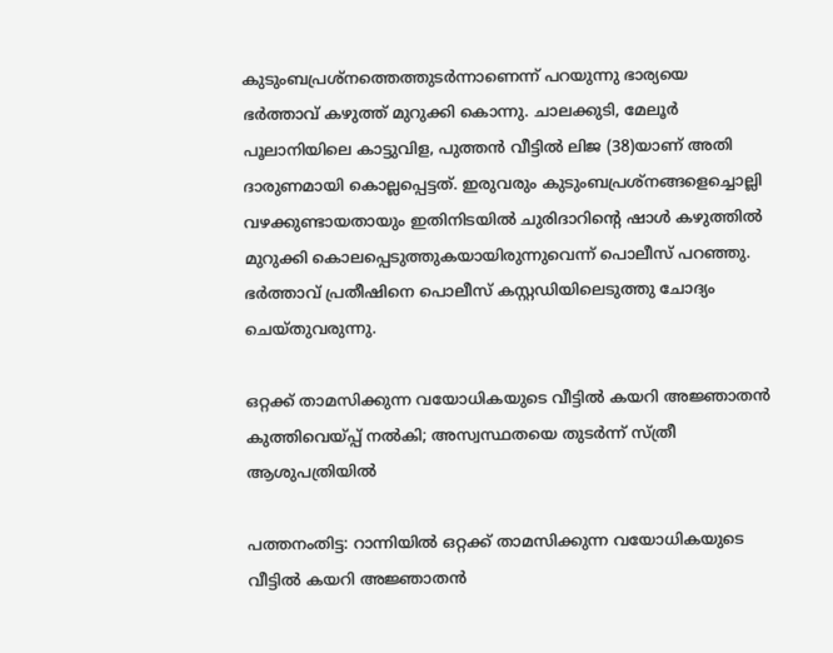കുടുംബപ്രശ്‌നത്തെത്തുടര്‍ന്നാണെന്ന് പറയുന്നു ഭാര്യയെ ഭര്‍ത്താവ് കഴുത്ത് മുറുക്കി കൊന്നു. ചാലക്കുടി, മേലൂര്‍ പൂലാനിയിലെ കാട്ടുവിള, പുത്തന്‍ വീട്ടില്‍ ലിജ (38)യാണ് അതി ദാരുണമായി കൊല്ലപ്പെട്ടത്. ഇരുവരും കുടുംബപ്രശ്‌നങ്ങളെച്ചൊല്ലി വഴക്കുണ്ടായതായും ഇതിനിടയില്‍ ചുരിദാറിന്റെ ഷാള്‍ കഴുത്തില്‍ മുറുക്കി കൊലപ്പെടുത്തുകയായിരുന്നുവെന്ന് പൊലീസ് പറഞ്ഞു. ഭര്‍ത്താവ് പ്രതീഷിനെ പൊലീസ് കസ്റ്റഡിയിലെടുത്തു ചോദ്യം ചെയ്തുവരുന്നു.

ഒറ്റക്ക് താമസിക്കുന്ന വയോധികയുടെ വീട്ടിൽ കയറി അജ്ഞാതൻ കുത്തിവെയ്പ്പ് നൽകി; അസ്വസ്ഥതയെ തുടർന്ന് സ്ത്രീ ആശുപത്രിയിൽ

പത്തനംതിട്ട: റാന്നിയിൽ ഒറ്റക്ക് താമസിക്കുന്ന വയോധികയുടെ വീട്ടിൽ കയറി അജ്ഞാതൻ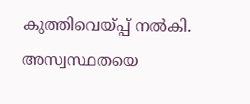കുത്തിവെയ്പ്പ് നൽകി. അസ്വസ്ഥതയെ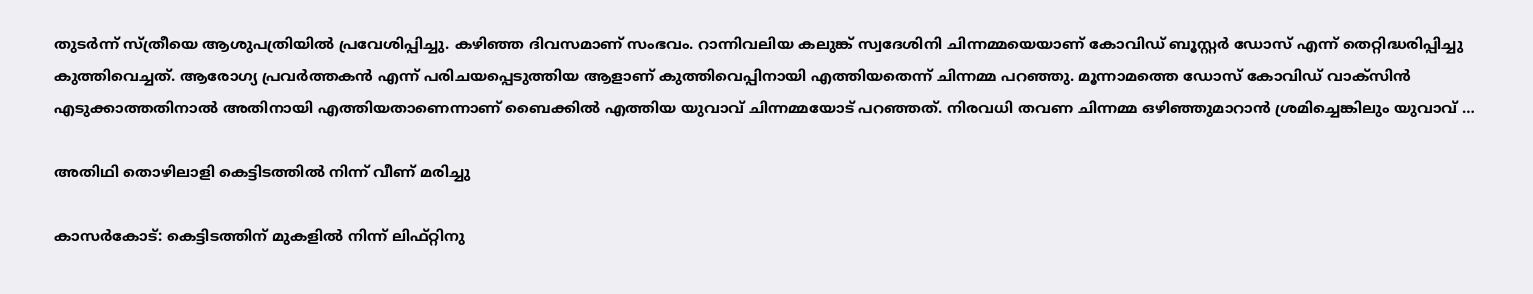തുടർന്ന് സ്ത്രീയെ ആശുപത്രിയിൽ പ്രവേശിപ്പിച്ചു. കഴിഞ്ഞ ദിവസമാണ് സംഭവം. റാന്നിവലിയ കലുങ്ക് സ്വദേശിനി ചിന്നമ്മയെയാണ് കോവിഡ് ബൂസ്റ്റർ ഡോസ് എന്ന് തെറ്റിദ്ധരിപ്പിച്ചു കുത്തിവെച്ചത്. ആരോഗ്യ പ്രവർത്തകൻ എന്ന് പരിചയപ്പെടുത്തിയ ആളാണ് കുത്തിവെപ്പിനായി എത്തിയതെന്ന് ചിന്നമ്മ പറഞ്ഞു. മൂന്നാമത്തെ ഡോസ് കോവിഡ് വാക്സിൻ എടുക്കാത്തതിനാൽ അതിനായി എത്തിയതാണെന്നാണ് ബൈക്കിൽ എത്തിയ യുവാവ് ചിന്നമ്മയോട് പറഞ്ഞത്. നിരവധി തവണ ചിന്നമ്മ ഒഴിഞ്ഞുമാറാൻ ശ്രമിച്ചെങ്കിലും യുവാവ് …

അതിഥി തൊഴിലാളി കെട്ടിടത്തില്‍ നിന്ന് വീണ് മരിച്ചു

കാസര്‍കോട്: കെട്ടിടത്തിന് മുകളില്‍ നിന്ന് ലിഫ്റ്റിനു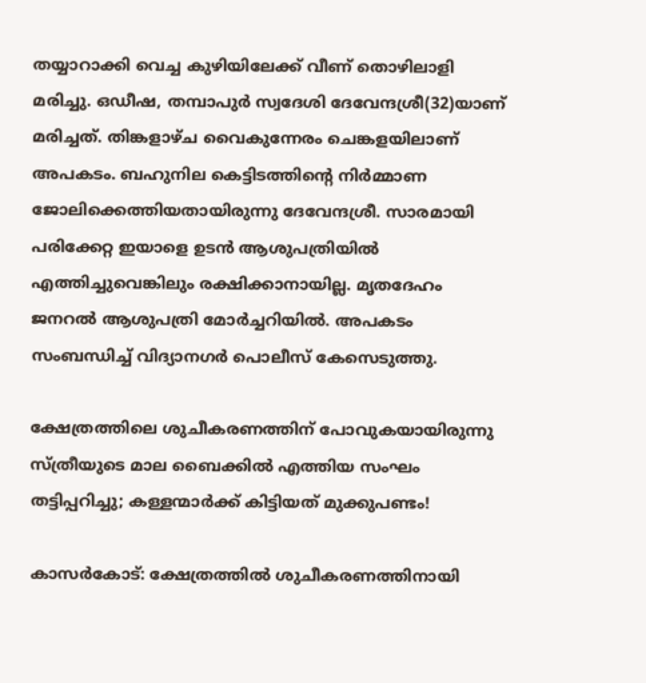തയ്യാറാക്കി വെച്ച കുഴിയിലേക്ക് വീണ് തൊഴിലാളി മരിച്ചു. ഒഡീഷ, തമ്പാപുര്‍ സ്വദേശി ദേവേന്ദശ്രീ(32)യാണ് മരിച്ചത്. തിങ്കളാഴ്ച വൈകുന്നേരം ചെങ്കളയിലാണ് അപകടം. ബഹുനില കെട്ടിടത്തിന്റെ നിര്‍മ്മാണ ജോലിക്കെത്തിയതായിരുന്നു ദേവേന്ദശ്രീ. സാരമായി പരിക്കേറ്റ ഇയാളെ ഉടന്‍ ആശുപത്രിയില്‍ എത്തിച്ചുവെങ്കിലും രക്ഷിക്കാനായില്ല. മൃതദേഹം ജനറല്‍ ആശുപത്രി മോര്‍ച്ചറിയില്‍. അപകടം സംബന്ധിച്ച് വിദ്യാനഗര്‍ പൊലീസ് കേസെടുത്തു.

ക്ഷേത്രത്തിലെ ശുചീകരണത്തിന് പോവുകയായിരുന്നു സ്ത്രീയുടെ മാല ബൈക്കിൽ എത്തിയ സംഘം തട്ടിപ്പറിച്ചു; കള്ളന്മാർക്ക് കിട്ടിയത് മുക്കുപണ്ടം!

കാസർകോട്: ക്ഷേത്രത്തിൽ ശുചീകരണത്തിനായി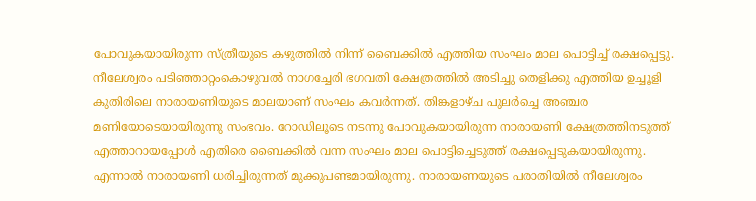പോവുകയായിരുന്ന സ്ത്രീയുടെ കഴുത്തിൽ നിന്ന് ബൈക്കിൽ എത്തിയ സംഘം മാല പൊട്ടിച്ച് രക്ഷപ്പെട്ടു. നീലേശ്വരം പടിഞ്ഞാറ്റംകൊഴുവൽ നാഗച്ചേരി ഭഗവതി ക്ഷേത്രത്തിൽ അടിച്ചു തെളിക്കു എത്തിയ ഉച്ചൂളി കുതിരിലെ നാരായണിയുടെ മാലയാണ് സംഘം കവർന്നത്. തിങ്കളാഴ്ച പുലർച്ചെ അഞ്ചര മണിയോടെയായിരുന്നു സംഭവം. റോഡിലൂടെ നടന്നു പോവുകയായിരുന്ന നാരായണി ക്ഷേത്രത്തിനടുത്ത് എത്താറായപ്പോൾ എതിരെ ബൈക്കിൽ വന്ന സംഘം മാല പൊട്ടിച്ചെടുത്ത് രക്ഷപ്പെടുകയായിരുന്നു. എന്നാൽ നാരായണി ധരിച്ചിരുന്നത് മുക്കുപണ്ടമായിരുന്നു. നാരായണയുടെ പരാതിയിൽ നീലേശ്വരം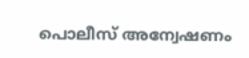പൊലീസ് അന്വേഷണം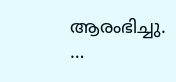ആരംഭിച്ചു. …